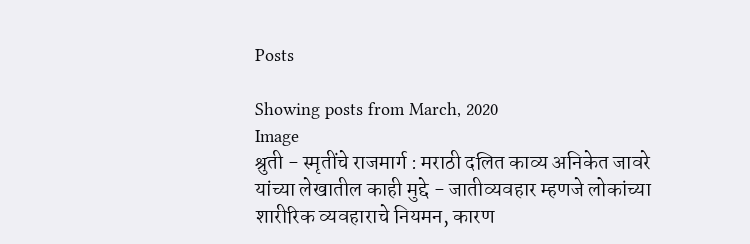Posts

Showing posts from March, 2020
Image
श्रुती - स्मृतींचे राजमार्ग : मराठी दलित काव्य अनिकेत जावरे यांच्या लेखातील काही मुद्दे - जातीव्यवहार म्हणजे लोकांच्या शारीरिक व्यवहाराचे नियमन, कारण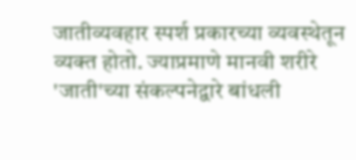जातीव्यवहार स्पर्श प्रकारच्या व्यवस्थेतून व्यक्त होतो. ज्याप्रमाणे मानवी शरीरे 'जाती'च्या संकल्पनेद्वारे बांधली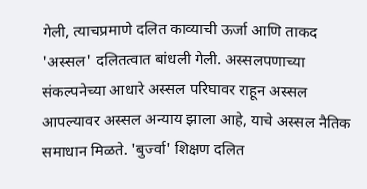गेली, त्याचप्रमाणे दलित काव्याची ऊर्जा आणि ताकद 'अस्सल' दलितत्वात बांधली गेली. अस्सलपणाच्या संकल्पनेच्या आधारे अस्सल परिघावर राहून अस्सल आपल्यावर अस्सल अन्याय झाला आहे, याचे अस्सल नैतिक समाधान मिळते. 'बुर्ज्वा' शिक्षण दलित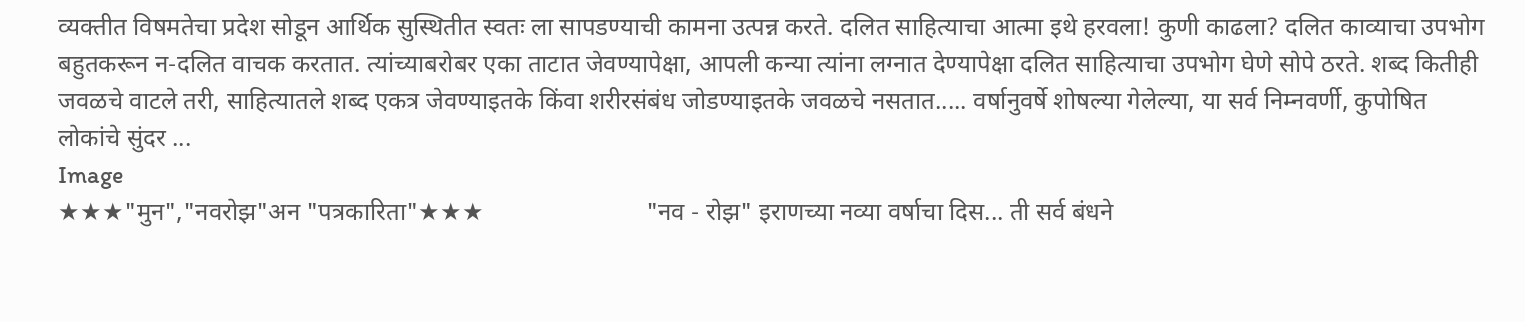व्यक्तीत विषमतेचा प्रदेश सोडून आर्थिक सुस्थितीत स्वतः ला सापडण्याची कामना उत्पन्न करते. दलित साहित्याचा आत्मा इथे हरवला! कुणी काढला? दलित काव्याचा उपभोग बहुतकरून न-दलित वाचक करतात. त्यांच्याबरोबर एका ताटात जेवण्यापेक्षा, आपली कन्या त्यांना लग्नात देण्यापेक्षा दलित साहित्याचा उपभोग घेणे सोपे ठरते. शब्द कितीही जवळचे वाटले तरी, साहित्यातले शब्द एकत्र जेवण्याइतके किंवा शरीरसंबंध जोडण्याइतके जवळचे नसतात..... वर्षानुवर्षे शोषल्या गेलेल्या, या सर्व निम्नवर्णी, कुपोषित लोकांचे सुंदर ...
Image
★★★"मुन","नवरोझ"अन "पत्रकारिता"★★★                          "नव - रोझ" इराणच्या नव्या वर्षाचा दिस... ती सर्व बंधने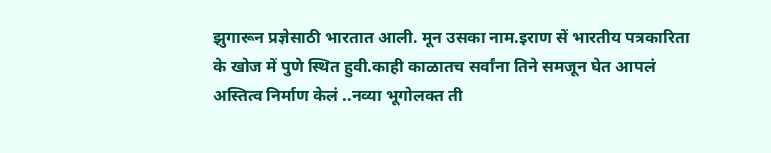झुगारून प्रज्ञेसाठी भारतात आली. मून उसका नाम.इराण सें भारतीय पत्रकारिता के खोज में पुणे स्थित हुवी.काही काळातच सर्वांना तिने समजून घेत आपलं अस्तित्व निर्माण केलं ..नव्या भूगोलक्त ती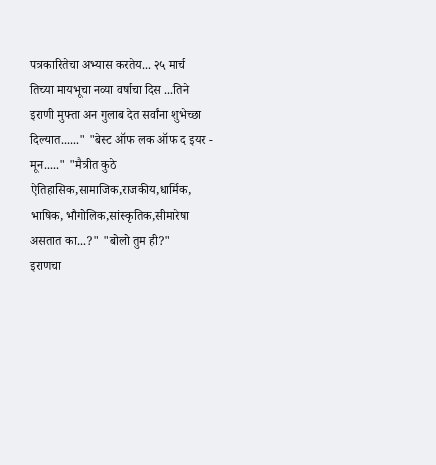पत्रकारितेचा अभ्यास करतेय... २५ मार्च  तिच्या मायभूचा नव्या वर्षाचा दिस ...तिने इराणी मुफ्ता अन गुलाब देत सर्वांना शुभेच्छा दिल्यात......" "बेस्ट ऑफ लक ऑफ द इयर - मून....." "मैत्रीत कुठे ऐतिहासिक,सामाजिक,राजकीय,धार्मिक, भाषिक, भौगोलिक,सांस्कृतिक,सीमारेषा असतात का...?" "बोलो तुम ही?"                             इराणचा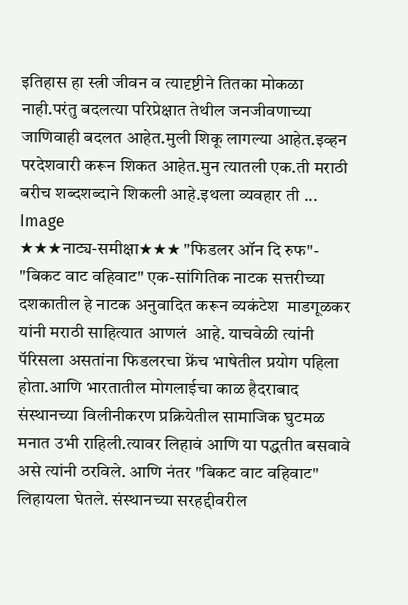इतिहास हा स्त्री जीवन व त्यादृष्टीने तितका मोकळा नाही.परंतु बदलत्या परिप्रेक्षात तेथील जनजीवणाच्या जाणिवाही बदलत आहेत.मुली शिकू लागल्या आहेत.इव्हन परदेशवारी करून शिकत आहेत.मुन त्यातली एक.ती मराठी बरीच शब्दशब्दाने शिकली आहे.इथला व्यवहार ती ...
Image
★★★नाट्य-समीक्षा★★★ "फिडलर ऑन दि रुफ"- "बिकट वाट वहिवाट" एक-सांगितिक नाटक सत्तरीच्या दशकातील हे नाटक अनुवादित करून व्यकंटेश  माडगूळकर यांनी मराठी साहित्यात आणलं  आहे. याचवेळी त्यांनी पॅरिसला असतांना फिडलरचा फ्रेंच भाषेतील प्रयोग पहिला होता.आणि भारतातील मोगलाईचा काळ हैदराबाद संस्थानच्या विलीनीकरण प्रक्रियेतील सामाजिक घुटमळ मनात उभी राहिली.त्यावर लिहावं आणि या पद्धतीत बसवावे असे त्यांनी ठरविले. आणि नंतर "बिकट वाट वहिवाट" लिहायला घेतले. संस्थानच्या सरहद्दीवरील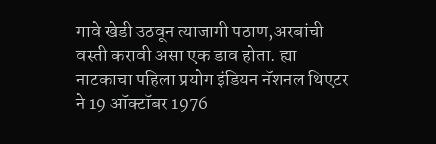गावे खेडी उठवून त्याजागी पठाण,अरबांची वस्ती करावी असा एक डाव होता. ह्या नाटकाचा पहिला प्रयोग इंडियन नॅशनल थिएटर ने 19 ऑक्टॉबर 1976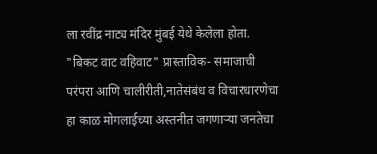ला रवींद्र नाट्य मंदिर मुंबई येथे केलेला होता. "बिकट वाट वहिवाट" प्रास्ताविक- समाजाची परंपरा आणि चालीरीती,नातेसंबंध व विचारधारणेचा हा काळ मोगलाईच्या अस्तनीत जगणाऱ्या जनतेचा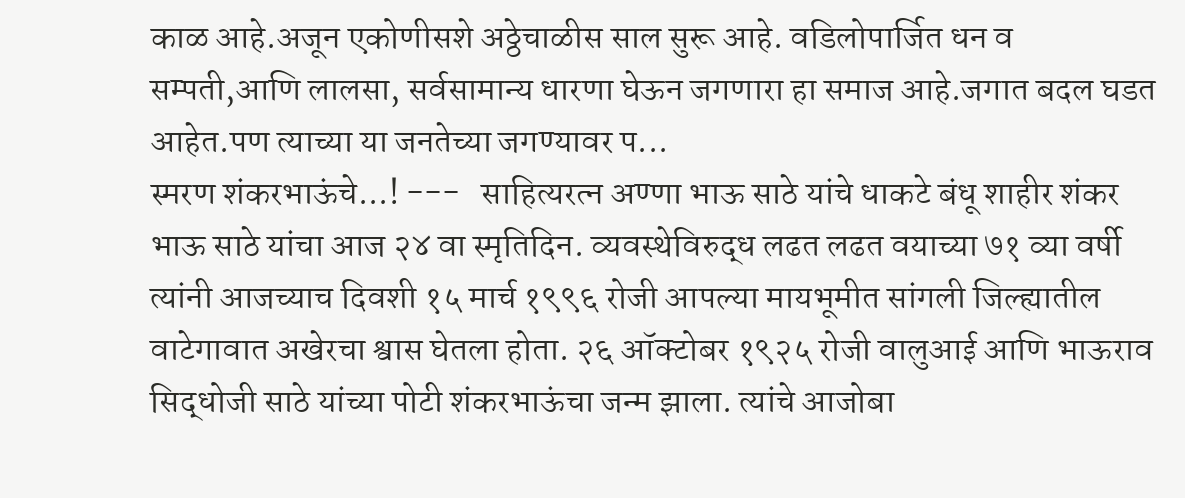काळ आहे.अजून एकोणीसशे अठ्ठेचाळीस साल सुरू आहे. वडिलोपार्जित धन व सम्पती,आणि लालसा, सर्वसामान्य धारणा घेऊन जगणारा हा समाज आहे.जगात बदल घडत आहेत.पण त्याच्या या जनतेच्या जगण्यावर प...
स्मरण शंकरभाऊंचे...! ---   साहित्यरत्न अण्णा भाऊ साठे यांचे धाकटे बंधू शाहीर शंकर भाऊ साठे यांचा आज २४ वा स्मृतिदिन. व्यवस्थेविरुद्ध लढत लढत वयाच्या ७१ व्या वर्षी त्यांनी आजच्याच दिवशी १५ मार्च १९९६ रोजी आपल्या मायभूमीत सांगली जिल्ह्यातील वाटेगावात अखेरचा श्वास घेतला होता. २६ ऑक्टोबर १९२५ रोजी वालुआई आणि भाऊराव सिद्धोजी साठे यांच्या पोटी शंकरभाऊंचा जन्म झाला. त्यांचे आजोबा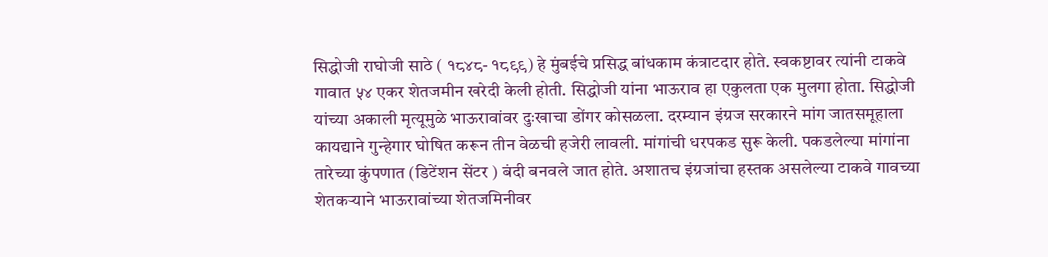सिद्धोजी राघोजी साठे ( १८४८- १८९९) हे मुंबईचे प्रसिद्ध बांधकाम कंत्राटदार होते. स्वकष्टावर त्यांनी टाकवे गावात ५४ एकर शेतजमीन खरेदी केली होती. सिद्धोजी यांना भाऊराव हा एकुलता एक मुलगा होता. सिद्धोजी यांच्या अकाली मृत्यूमुळे भाऊरावांवर दुःखाचा डोंगर कोसळला. दरम्यान इंग्रज सरकारने मांग जातसमूहाला कायद्याने गुन्हेगार घोषित करून तीन वेळची हजेरी लावली. मांगांची धरपकड सुरू केली. पकडलेल्या मांगांना तारेच्या कुंपणात (डिटेंशन सेंटर ) बंदी बनवले जात होते. अशातच इंग्रजांचा हस्तक असलेल्या टाकवे गावच्या शेतकर्‍याने भाऊरावांच्या शेतजमिनीवर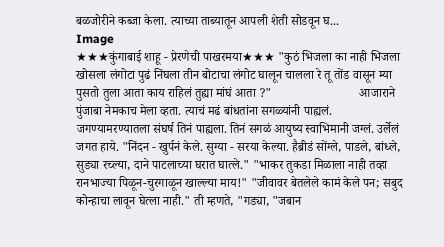बळजोरीने कब्जा केला. त्याच्या ताब्यातून आपली शेती सोडवून घ...
Image
★★★कुंगाबाई शाहू - प्रेरणेची पाखरमया★★★ "कुठं भिजला का नाही भिजला खोसला लंगोटा पुढं निंघला तीन बोटाचा लंगोट घालून चालला रे तू तोंड वासून म्या पुसतो तुला आता काय राहिलं तुह्या मांघं आता ?"                            आजाराने पुंजाबा नेमकाच मेला व्हता. त्याचं मढं बांधतांना सगळ्यांनी पाह्यलं. जगण्यामरण्यातला संघर्ष तिनं पाह्यला. तिनं सगळं आयुष्य स्वाभिमानी जग्लं. उर्लेलं जगत हाये. "निंदन - खुर्पनं केले. सुग्या - सरया केल्या. हैब्रीडं सोंग्ले, पाडले, बांध्ले, सुड्या रच्ल्या, दाने पाटलाच्या घरात घात्ले." "भाकर तुकडा मिळाला नाही तव्हा रानभाज्या पिळून-चुरगाळून खाल्ल्या माय!" "जीवावर बेतलेले कामं केले पन; सबुद कोन्हाचा लावून घेत्ला नाही." ती म्हणते, "गड्या, "जबान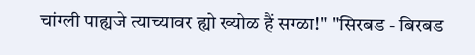चांग्ली पाह्यजे त्याच्यावर ह्यो ख्योळ हैं सग्ळा!" "सिरबड - बिरबड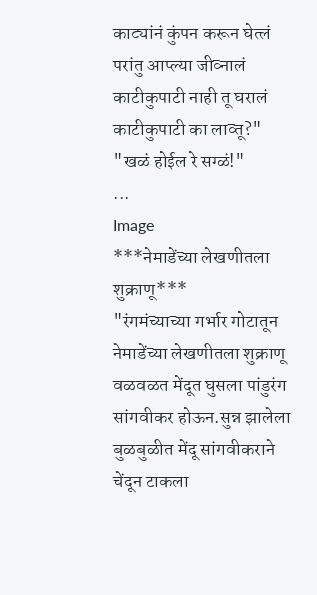काट्यांनं कुंपन करून घेत्लं परांतु आप्ल्या जीव्नालं काटीकुपाटी नाही तू घरालं काटीकुपाटी का लाव्तू?" "खळं होईल रे सग्ळं!"                   ...
Image
***नेमाडेंच्या लेखणीतला शुक्राणू***                                "रंगमंच्याच्या गर्भार गोटातून  नेमाडेंच्या लेखणीतला शुक्राणू वळवळत मेंदूत घुसला पांडुरंग सांगवीकर होऊन.सुन्न झालेला बुळबुळीत मेंदू सांगवीकराने चेंदून टाकला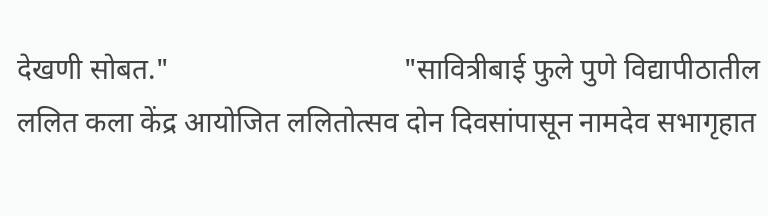देखणी सोबत."                                "सावित्रीबाई फुले पुणे विद्यापीठातील ललित कला केंद्र आयोजित ललितोत्सव दोन दिवसांपासून नामदेव सभागृहात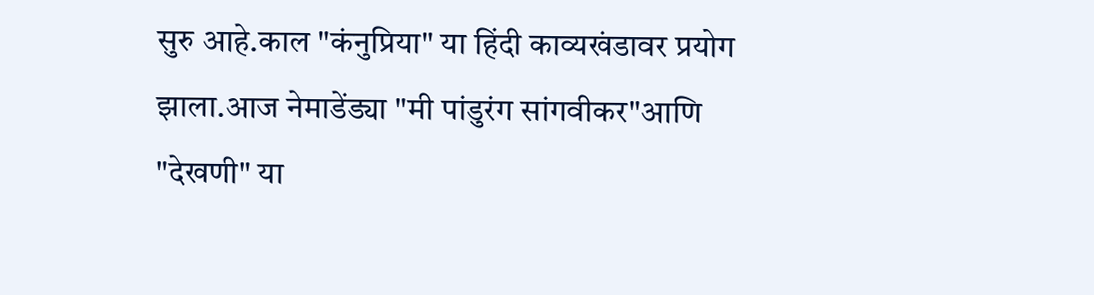सुरु आहे.काल "कंनुप्रिया" या हिंदी काव्यखंडावर प्रयोग झाला.आज नेमाडेंड्या "मी पांडुरंग सांगवीकर"आणि "देखणी" या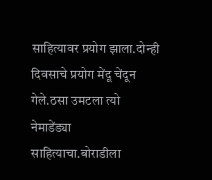साहित्यावर प्रयोग झाला.दोन्ही दिवसाचे प्रयोग मेंदू चेंदून गेले.ठसा उमटला त्यो नेमाडेंड्या साहित्याचा.बोराडीला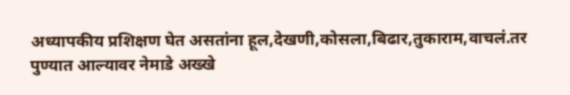अध्यापकीय प्रशिक्षण घेत असतांना हूल,देखणी,कोसला,बिढार,तुकाराम,वाचलं.तर पुण्यात आल्यावर नेमाडे अख्खे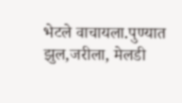भेटले वाचायला.पुण्यात झुल,जरीला, मेलडी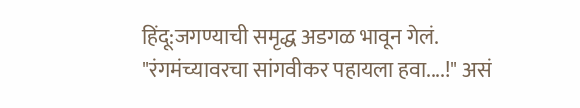हिंदू:जगण्याची समृद्ध अडगळ भावून गेलं. "रंगमंच्यावरचा सांगवीकर पहायला हवा....!" असं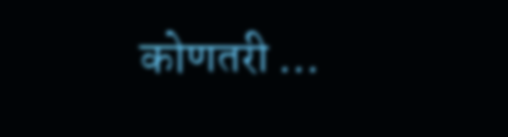कोणतरी ...